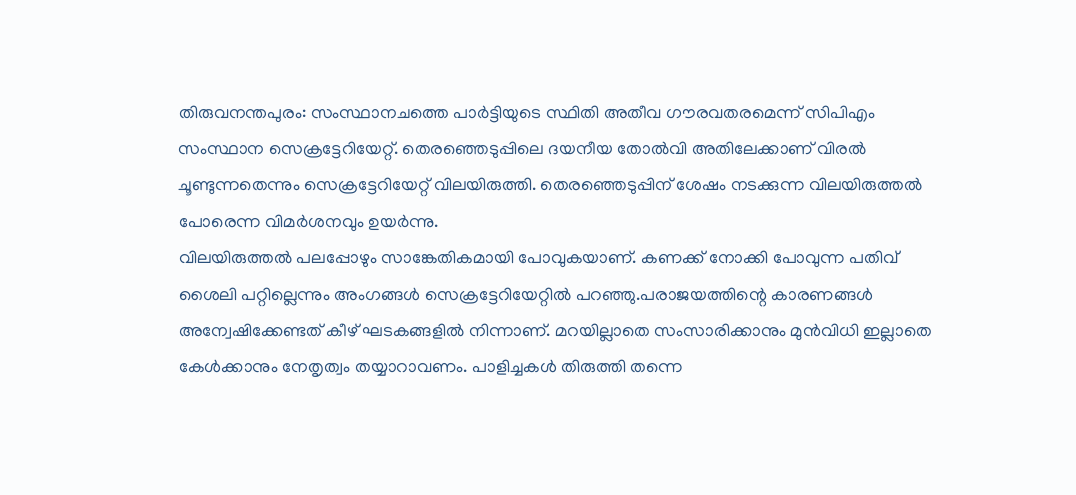തിരുവനന്തപുരം: സംസ്ഥാനചത്തെ പാർട്ടിയുടെ സ്ഥിതി അതീവ ഗൗരവതരമെന്ന് സിപിഎം സംസ്ഥാന സെക്രട്ടേറിയേറ്റ്. തെരഞ്ഞെടുപ്പിലെ ദയനീയ തോൽവി അതിലേക്കാണ് വിരൽ ചൂണ്ടുന്നതെന്നും സെക്രട്ടേറിയേറ്റ് വിലയിരുത്തി. തെരഞ്ഞെടുപ്പിന് ശേഷം നടക്കുന്ന വിലയിരുത്തൽ പോരെന്ന വിമർശനവും ഉയർന്നു.
വിലയിരുത്തൽ പലപ്പോഴും സാങ്കേതികമായി പോവുകയാണ്. കണക്ക് നോക്കി പോവുന്ന പതിവ് ശൈലി പറ്റില്ലെന്നും അംഗങ്ങൾ സെക്രട്ടേറിയേറ്റിൽ പറഞ്ഞു.പരാജയത്തിന്റെ കാരണങ്ങൾ അന്വേഷിക്കേണ്ടത് കീഴ് ഘടകങ്ങളിൽ നിന്നാണ്. മറയില്ലാതെ സംസാരിക്കാനും മുൻവിധി ഇല്ലാതെ കേൾക്കാനും നേതൃത്വം തയ്യാറാവണം. പാളിച്ചകൾ തിരുത്തി തന്നെ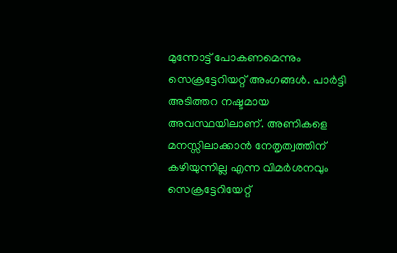മുന്നോട്ട് പോകണമെന്നും സെക്രട്ടേറിയറ്റ് അംഗങ്ങൾ. പാർട്ടി അടിത്തറ നഷ്ടമായ അവസ്ഥയിലാണ്. അണികളെ മനസ്സിലാക്കാൻ നേതൃത്വത്തിന് കഴിയുന്നില്ല എന്ന വിമർശനവും സെക്രട്ടേറിയേറ്റ്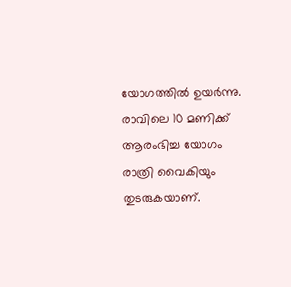യോഗത്തിൽ ഉയർന്നു. രാവിലെ 10 മണിക്ക് ആരംഭിച്ച യോഗം രാത്രി വൈകിയും തുടരുകയാണ്.